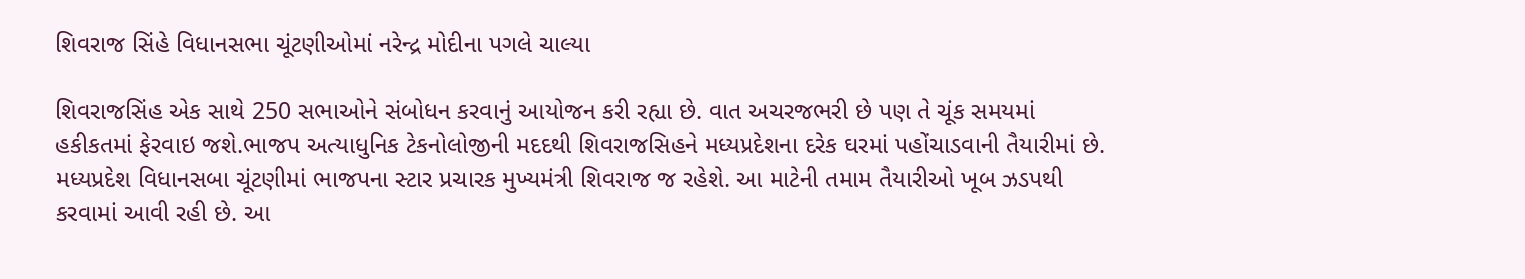શિવરાજ સિંહે વિધાનસભા ચૂંટણીઓમાં નરેન્દ્ર મોદીના પગલે ચાલ્યા

શિવરાજસિંહ એક સાથે 250 સભાઓને સંબોધન કરવાનું આયોજન કરી રહ્યા છે. વાત અચરજભરી છે પણ તે ચૂંક સમયમાં હકીકતમાં ફેરવાઇ જશે.ભાજપ અત્યાધુનિક ટેકનોલોજીની મદદથી શિવરાજસિહને મધ્યપ્રદેશના દરેક ઘરમાં પહોંચાડવાની તૈયારીમાં છે.
મધ્યપ્રદેશ વિધાનસબા ચૂંટણીમાં ભાજપના સ્ટાર પ્રચારક મુખ્યમંત્રી શિવરાજ જ રહેશે. આ માટેની તમામ તૈયારીઓ ખૂબ ઝડપથી કરવામાં આવી રહી છે. આ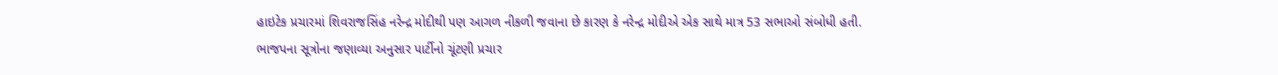હાઇટેક પ્રચારમાં શિવરાજસિંહ નરેન્દ્ર મોદીથી પણ આગળ નીકળી જવાના છે કારણ કે નરેન્દ્ર મોદીએ એક સાથે માત્ર 53 સભાઓ સંબોધી હતી.
ભાજપના સૂત્રોના જણાવ્યા અનુસાર પાર્ટીનો ચૂંટણી પ્રચાર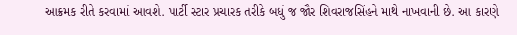આક્રમક રીતે કરવામાં આવશે. પાર્ટી સ્ટાર પ્રચારક તરીકે બધું જ જૌર શિવરાજસિંહને માથે નાખવાની છે. આ કારણે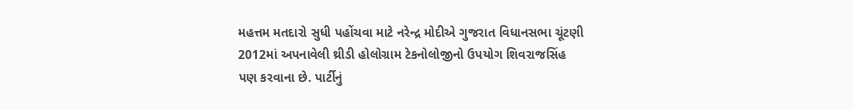મહત્તમ મતદારો સુધી પહોંચવા માટે નરેન્દ્ર મોદીએ ગુજરાત વિધાનસભા ચૂંટણી 2012માં અપનાવેલી થ્રીડી હોલોગ્રામ ટેકનોલોજીનો ઉપયોગ શિવરાજસિંહ પણ કરવાના છે. પાર્ટીનું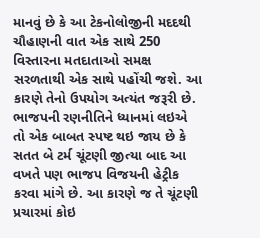માનવું છે કે આ ટેકનોલોજીની મદદથી ચૌહાણની વાત એક સાથે 250 વિસ્તારના મતદાતાઓ સમક્ષ સરળતાથી એક સાથે પહોંચી જશે. આ કારણે તેનો ઉપયોગ અત્યંત જરૂરી છે.
ભાજપની રણનીતિને ધ્યાનમાં લઇએ તો એક બાબત સ્પષ્ટ થઇ જાય છે કે સતત બે ટર્મ ચૂંટણી જીત્યા બાદ આ વખતે પણ ભાજપ વિજયની હેટ્રીક કરવા માંગે છે. આ કારણે જ તે ચૂંટણી પ્રચારમાં કોઇ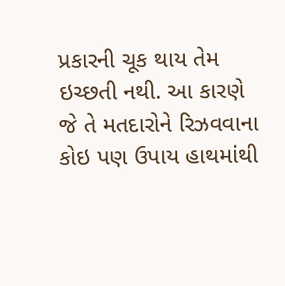પ્રકારની ચૂક થાય તેમ ઇચ્છતી નથી. આ કારણે જે તે મતદારોને રિઝવવાના કોઇ પણ ઉપાય હાથમાંથી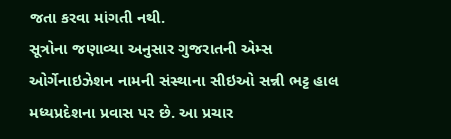જતા કરવા માંગતી નથી.
સૂત્રોના જણાવ્યા અનુસાર ગુજરાતની એમ્સ ઓર્ગેનાઇઝેશન નામની સંસ્થાના સીઇઓ સન્ની ભટ્ટ હાલ મધ્યપ્રદેશના પ્રવાસ પર છે. આ પ્રચાર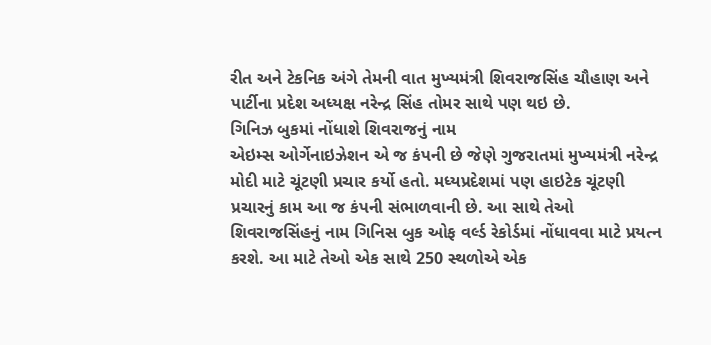રીત અને ટેકનિક અંગે તેમની વાત મુખ્યમંત્રી શિવરાજસિંહ ચૌહાણ અને પાર્ટીના પ્રદેશ અધ્યક્ષ નરેન્દ્ર સિંહ તોમર સાથે પણ થઇ છે.
ગિનિઝ બુકમાં નોંધાશે શિવરાજનું નામ
એઇમ્સ ઓર્ગેનાઇઝેશન એ જ કંપની છે જેણે ગુજરાતમાં મુખ્યમંત્રી નરેન્દ્ર મોદી માટે ચૂંટણી પ્રચાર કર્યો હતો. મધ્યપ્રદેશમાં પણ હાઇટેક ચૂંટણી પ્રચારનું કામ આ જ કંપની સંભાળવાની છે. આ સાથે તેઓ શિવરાજસિંહનું નામ ગિનિસ બુક ઓફ વર્લ્ડ રેકોર્ડમાં નોંધાવવા માટે પ્રયત્ન કરશે. આ માટે તેઓ એક સાથે 250 સ્થળોએ એક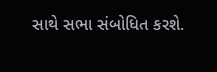સાથે સભા સંબોધિત કરશે.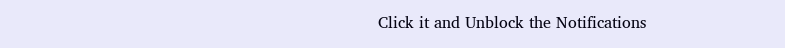Click it and Unblock the Notifications